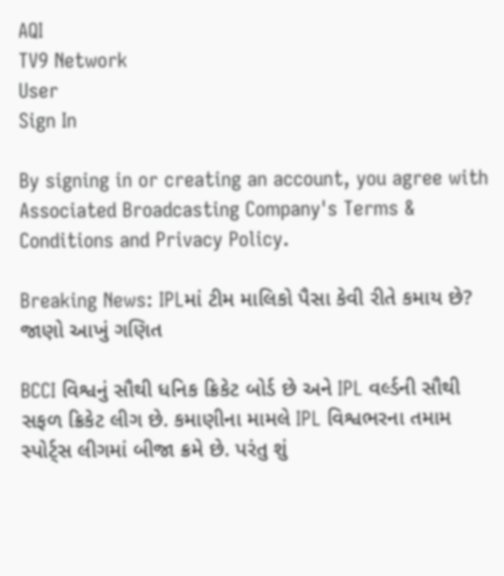AQI
TV9 Network
User
Sign In

By signing in or creating an account, you agree with Associated Broadcasting Company's Terms & Conditions and Privacy Policy.

Breaking News: IPLમાં ટીમ માલિકો પૈસા કેવી રીતે કમાય છે? જાણો આખું ગણિત

BCCI વિશ્વનું સૌથી ધનિક ક્રિકેટ બોર્ડ છે અને IPL વર્લ્ડની સૌથી સફળ ક્રિકેટ લીગ છે. કમાણીના મામલે IPL વિશ્વભરના તમામ સ્પોર્ટ્સ લીગમાં બીજા ક્રમે છે. પરંતુ શું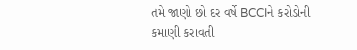તમે જાણો છો દર વર્ષે BCCIને કરોડોની કમાણી કરાવતી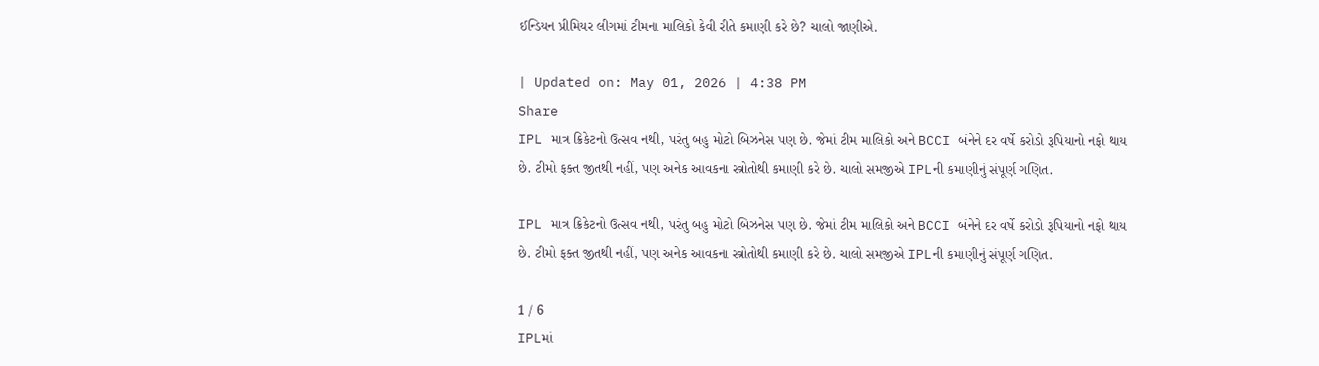ઈન્ડિયન પ્રીમિયર લીગમાં ટીમના માલિકો કેવી રીતે કમાણી કરે છે? ચાલો જાણીએ.

| Updated on: May 01, 2026 | 4:38 PM
Share
IPL માત્ર ક્રિકેટનો ઉત્સવ નથી, પરંતુ બહુ મોટો બિઝનેસ પણ છે. જેમાં ટીમ માલિકો અને BCCI બંનેને દર વર્ષે કરોડો રૂપિયાનો નફો થાય છે. ટીમો ફક્ત જીતથી નહીં, પણ અનેક આવકના સ્ત્રોતોથી કમાણી કરે છે. ચાલો સમજીએ IPLની કમાણીનું સંપૂર્ણ ગણિત.

IPL માત્ર ક્રિકેટનો ઉત્સવ નથી, પરંતુ બહુ મોટો બિઝનેસ પણ છે. જેમાં ટીમ માલિકો અને BCCI બંનેને દર વર્ષે કરોડો રૂપિયાનો નફો થાય છે. ટીમો ફક્ત જીતથી નહીં, પણ અનેક આવકના સ્ત્રોતોથી કમાણી કરે છે. ચાલો સમજીએ IPLની કમાણીનું સંપૂર્ણ ગણિત.

1 / 6
IPLમાં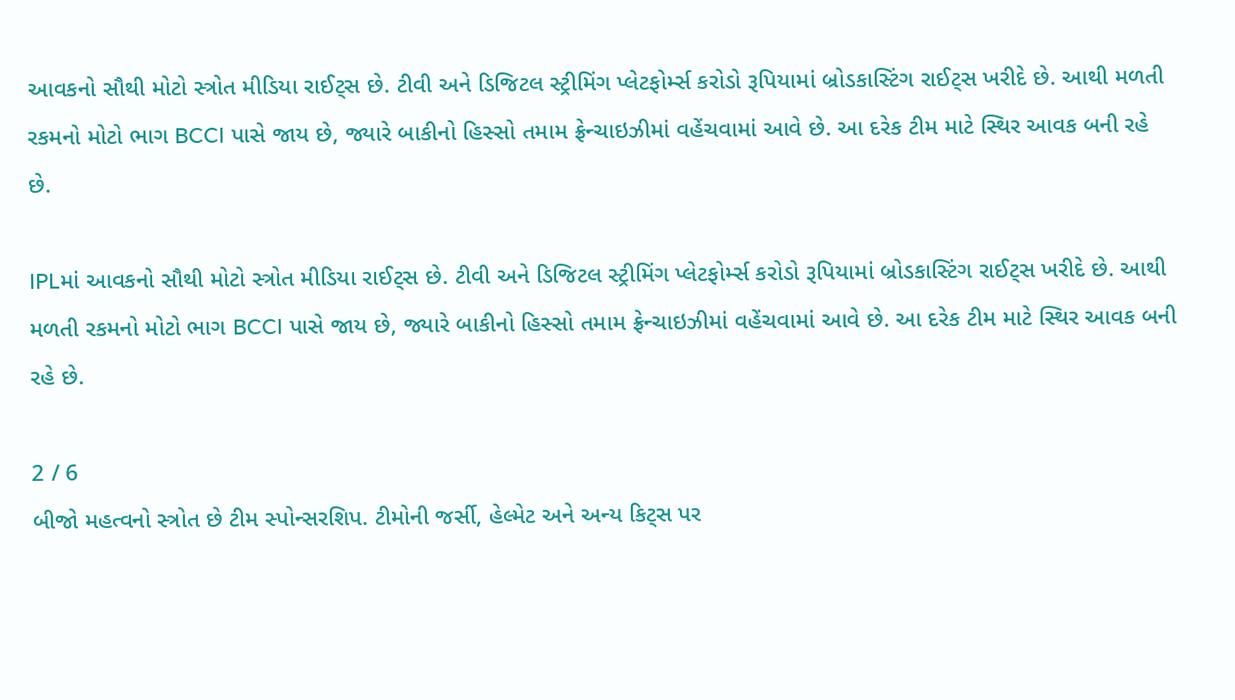આવકનો સૌથી મોટો સ્ત્રોત મીડિયા રાઈટ્સ છે. ટીવી અને ડિજિટલ સ્ટ્રીમિંગ પ્લેટફોર્મ્સ કરોડો રૂપિયામાં બ્રોડકાસ્ટિંગ રાઈટ્સ ખરીદે છે. આથી મળતી રકમનો મોટો ભાગ BCCI પાસે જાય છે, જ્યારે બાકીનો હિસ્સો તમામ ફ્રેન્ચાઇઝીમાં વહેંચવામાં આવે છે. આ દરેક ટીમ માટે સ્થિર આવક બની રહે છે.

IPLમાં આવકનો સૌથી મોટો સ્ત્રોત મીડિયા રાઈટ્સ છે. ટીવી અને ડિજિટલ સ્ટ્રીમિંગ પ્લેટફોર્મ્સ કરોડો રૂપિયામાં બ્રોડકાસ્ટિંગ રાઈટ્સ ખરીદે છે. આથી મળતી રકમનો મોટો ભાગ BCCI પાસે જાય છે, જ્યારે બાકીનો હિસ્સો તમામ ફ્રેન્ચાઇઝીમાં વહેંચવામાં આવે છે. આ દરેક ટીમ માટે સ્થિર આવક બની રહે છે.

2 / 6
બીજો મહત્વનો સ્ત્રોત છે ટીમ સ્પોન્સરશિપ. ટીમોની જર્સી, હેલ્મેટ અને અન્ય કિટ્સ પર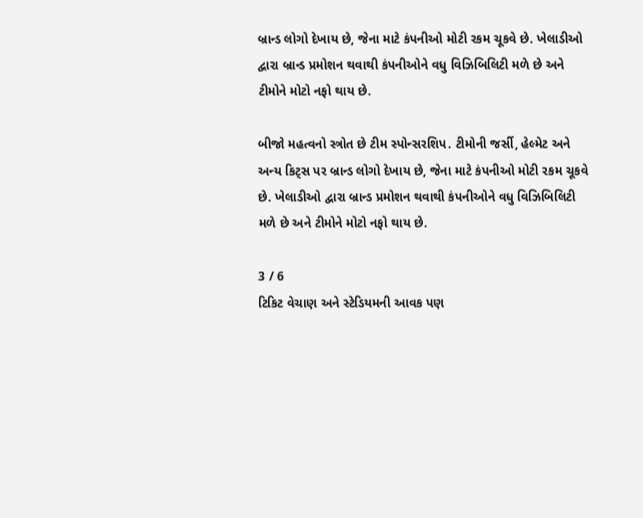બ્રાન્ડ લોગો દેખાય છે, જેના માટે કંપનીઓ મોટી રકમ ચૂકવે છે. ખેલાડીઓ દ્વારા બ્રાન્ડ પ્રમોશન થવાથી કંપનીઓને વધુ વિઝિબિલિટી મળે છે અને ટીમોને મોટો નફો થાય છે.

બીજો મહત્વનો સ્ત્રોત છે ટીમ સ્પોન્સરશિપ. ટીમોની જર્સી, હેલ્મેટ અને અન્ય કિટ્સ પર બ્રાન્ડ લોગો દેખાય છે, જેના માટે કંપનીઓ મોટી રકમ ચૂકવે છે. ખેલાડીઓ દ્વારા બ્રાન્ડ પ્રમોશન થવાથી કંપનીઓને વધુ વિઝિબિલિટી મળે છે અને ટીમોને મોટો નફો થાય છે.

3 / 6
ટિકિટ વેચાણ અને સ્ટેડિયમની આવક પણ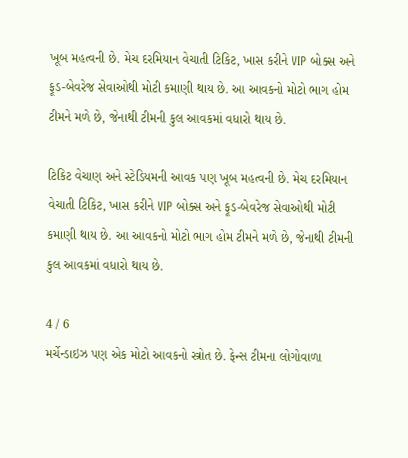ખૂબ મહત્વની છે. મેચ દરમિયાન વેચાતી ટિકિટ, ખાસ કરીને VIP બોક્સ અને ફૂડ-બેવરેજ સેવાઓથી મોટી કમાણી થાય છે. આ આવકનો મોટો ભાગ હોમ ટીમને મળે છે, જેનાથી ટીમની કુલ આવકમાં વધારો થાય છે.

ટિકિટ વેચાણ અને સ્ટેડિયમની આવક પણ ખૂબ મહત્વની છે. મેચ દરમિયાન વેચાતી ટિકિટ, ખાસ કરીને VIP બોક્સ અને ફૂડ-બેવરેજ સેવાઓથી મોટી કમાણી થાય છે. આ આવકનો મોટો ભાગ હોમ ટીમને મળે છે, જેનાથી ટીમની કુલ આવકમાં વધારો થાય છે.

4 / 6
મર્ચેન્ડાઇઝ પણ એક મોટો આવકનો સ્ત્રોત છે. ફેન્સ ટીમના લોગોવાળા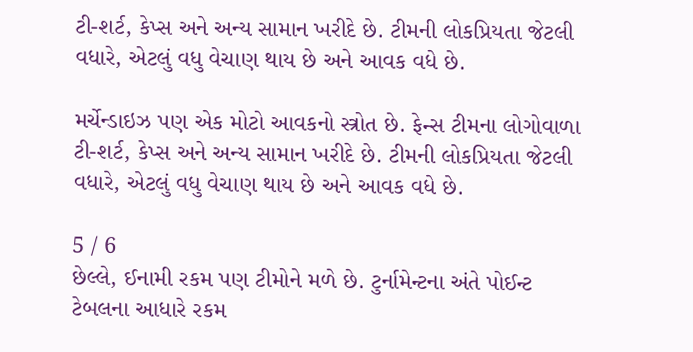ટી-શર્ટ, કેપ્સ અને અન્ય સામાન ખરીદે છે. ટીમની લોકપ્રિયતા જેટલી વધારે, એટલું વધુ વેચાણ થાય છે અને આવક વધે છે.

મર્ચેન્ડાઇઝ પણ એક મોટો આવકનો સ્ત્રોત છે. ફેન્સ ટીમના લોગોવાળા ટી-શર્ટ, કેપ્સ અને અન્ય સામાન ખરીદે છે. ટીમની લોકપ્રિયતા જેટલી વધારે, એટલું વધુ વેચાણ થાય છે અને આવક વધે છે.

5 / 6
છેલ્લે, ઈનામી રકમ પણ ટીમોને મળે છે. ટુર્નામેન્ટના અંતે પોઈન્ટ ટેબલના આધારે રકમ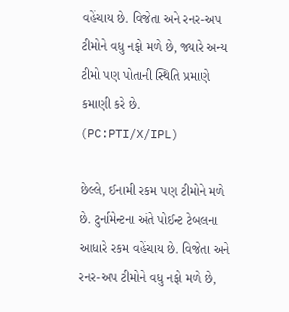વહેંચાય છે. વિજેતા અને રનર-અપ ટીમોને વધુ નફો મળે છે, જ્યારે અન્ય ટીમો પણ પોતાની સ્થિતિ પ્રમાણે કમાણી કરે છે. (PC:PTI/X/IPL)

છેલ્લે, ઈનામી રકમ પણ ટીમોને મળે છે. ટુર્નામેન્ટના અંતે પોઈન્ટ ટેબલના આધારે રકમ વહેંચાય છે. વિજેતા અને રનર-અપ ટીમોને વધુ નફો મળે છે,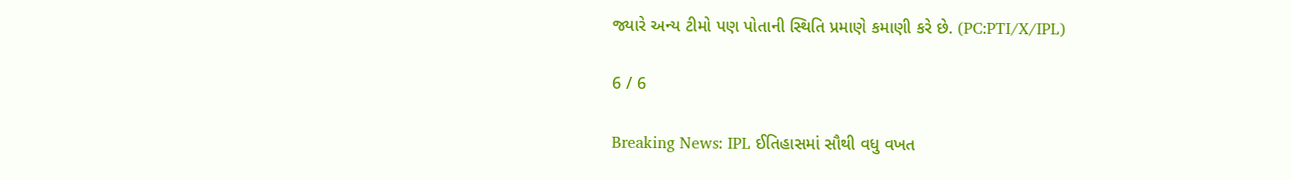જ્યારે અન્ય ટીમો પણ પોતાની સ્થિતિ પ્રમાણે કમાણી કરે છે. (PC:PTI/X/IPL)

6 / 6

Breaking News: IPL ઈતિહાસમાં સૌથી વધુ વખત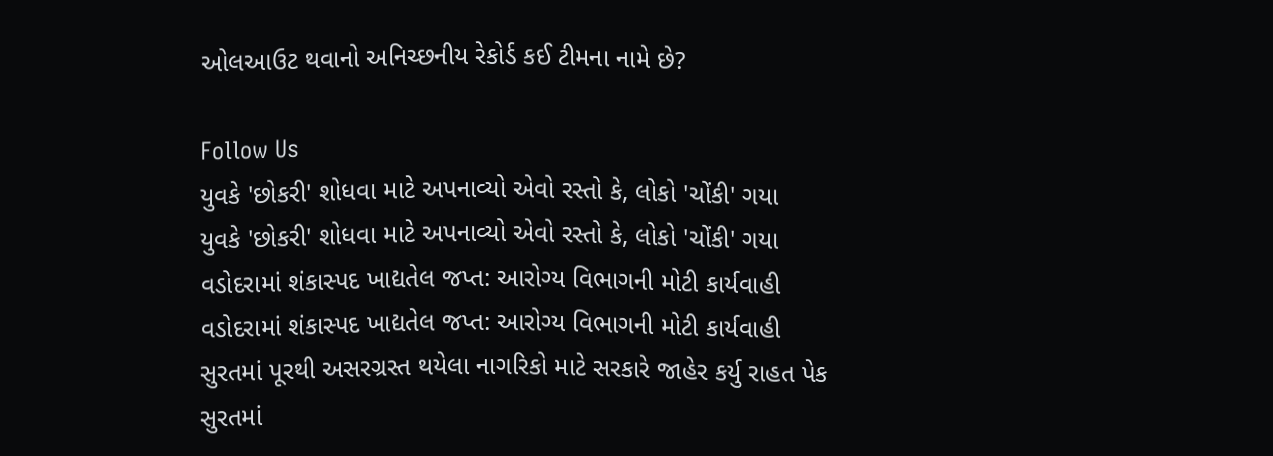ઓલઆઉટ થવાનો અનિચ્છનીય રેકોર્ડ કઈ ટીમના નામે છે?

Follow Us
યુવકે 'છોકરી' શોધવા માટે અપનાવ્યો એવો રસ્તો કે, લોકો 'ચોંકી' ગયા
યુવકે 'છોકરી' શોધવા માટે અપનાવ્યો એવો રસ્તો કે, લોકો 'ચોંકી' ગયા
વડોદરામાં શંકાસ્પદ ખાદ્યતેલ જપ્ત: આરોગ્ય વિભાગની મોટી કાર્યવાહી
વડોદરામાં શંકાસ્પદ ખાદ્યતેલ જપ્ત: આરોગ્ય વિભાગની મોટી કાર્યવાહી
સુરતમાં પૂરથી અસરગ્રસ્ત થયેલા નાગરિકો માટે સરકારે જાહેર કર્યુ રાહત પેક
સુરતમાં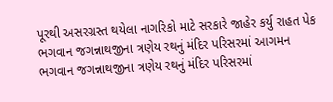પૂરથી અસરગ્રસ્ત થયેલા નાગરિકો માટે સરકારે જાહેર કર્યુ રાહત પેક
ભગવાન જગન્નાથજીના ત્રણેય રથનું મંદિર પરિસરમાં આગમન
ભગવાન જગન્નાથજીના ત્રણેય રથનું મંદિર પરિસરમાં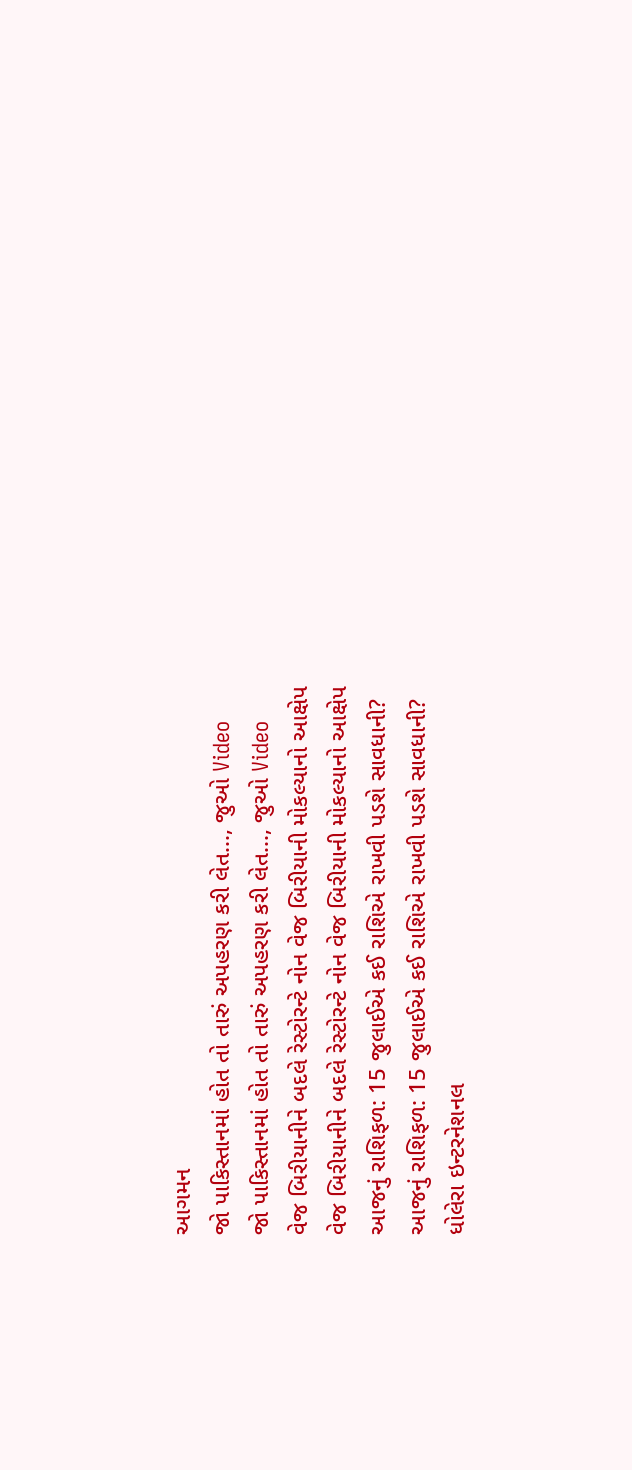આગમન
જો પાકિસ્તાનમાં હોત તો તારું અપહરણ કરી લેત..., જુઓ Video
જો પાકિસ્તાનમાં હોત તો તારું અપહરણ કરી લેત..., જુઓ Video
વેજ બિરીયાનીને બદલે રેસ્ટોરન્ટે નોન વેજ બિરીયાની મોકલ્યાનો આક્ષેપ
વેજ બિરીયાનીને બદલે રેસ્ટોરન્ટે નોન વેજ બિરીયાની મોકલ્યાનો આક્ષેપ
આજનું રાશિફળ: 15 જુલાઈએ કઈ રાશિએ રાખવી પડશે સાવધાની?
આજનું રાશિફળ: 15 જુલાઈએ કઈ રાશિએ રાખવી પડશે સાવધાની?
ધોલેરા ઇન્ટરનેશનલ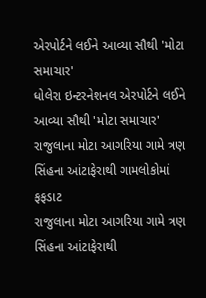એરપોર્ટને લઈને આવ્યા સૌથી 'મોટા સમાચાર'
ધોલેરા ઇન્ટરનેશનલ એરપોર્ટને લઈને આવ્યા સૌથી 'મોટા સમાચાર'
રાજુલાના મોટા આગરિયા ગામે ત્રણ સિંહના આંટાફેરાથી ગામલોકોમાં ફફડાટ
રાજુલાના મોટા આગરિયા ગામે ત્રણ સિંહના આંટાફેરાથી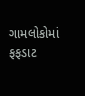ગામલોકોમાં ફફડાટ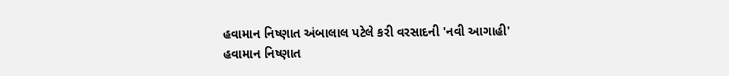હવામાન નિષ્ણાત અંબાલાલ પટેલે કરી વરસાદની 'નવી આગાહી'
હવામાન નિષ્ણાત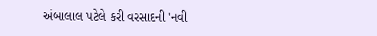અંબાલાલ પટેલે કરી વરસાદની 'નવી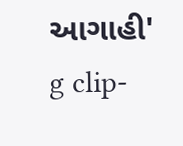આગાહી'
g clip-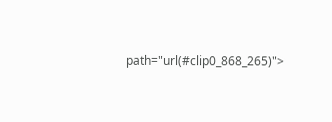path="url(#clip0_868_265)">